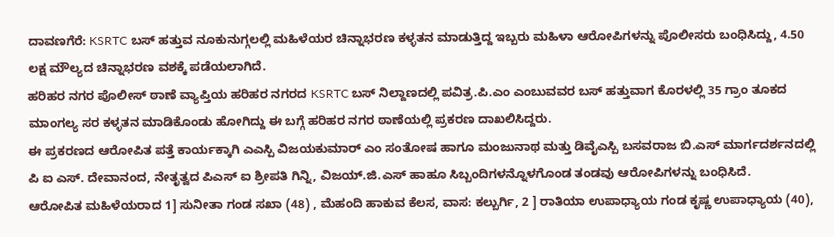ದಾವಣಗೆರೆ: KSRTC ಬಸ್ ಹತ್ತುವ ನೂಕುನುಗ್ಗಲಲ್ಲಿ ಮಹಿಳೆಯರ ಚಿನ್ನಾಭರಣ ಕಳ್ಳತನ ಮಾಡುತ್ತಿದ್ದ ಇಬ್ಬರು ಮಹಿಳಾ ಆರೋಪಿಗಳನ್ನು ಪೊಲೀಸರು ಬಂಧಿಸಿದ್ದು, 4.50 ಲಕ್ಷ ಮೌಲ್ಯದ ಚಿನ್ನಾಭರಣ ವಶಕ್ಕೆ ಪಡೆಯಲಾಗಿದೆ.
ಹರಿಹರ ನಗರ ಪೊಲೀಸ್ ಠಾಣೆ ವ್ಯಾಪ್ತಿಯ ಹರಿಹರ ನಗರದ KSRTC ಬಸ್ ನಿಲ್ದಾಣದಲ್ಲಿ ಪವಿತ್ರ.ಪಿ.ಎಂ ಎಂಬುವವರ ಬಸ್ ಹತ್ತುವಾಗ ಕೊರಳಲ್ಲಿ 35 ಗ್ರಾಂ ತೂಕದ ಮಾಂಗಲ್ಯ ಸರ ಕಳ್ಳತನ ಮಾಡಿಕೊಂಡು ಹೋಗಿದ್ದು ಈ ಬಗ್ಗೆ ಹರಿಹರ ನಗರ ಠಾಣೆಯಲ್ಲಿ ಪ್ರಕರಣ ದಾಖಲಿಸಿದ್ದರು.
ಈ ಪ್ರಕರಣದ ಆರೋಪಿತ ಪತ್ತೆ ಕಾರ್ಯಕ್ಕಾಗಿ ಎಎಸ್ಪಿ ವಿಜಯಕುಮಾರ್ ಎಂ ಸಂತೋಷ ಹಾಗೂ ಮಂಜುನಾಥ ಮತ್ತು ಡಿವೈಎಸ್ಪಿ ಬಸವರಾಜ ಬಿ.ಎಸ್ ಮಾರ್ಗದರ್ಶನದಲ್ಲಿ ಪಿ ಐ ಎಸ್. ದೇವಾನಂದ, ನೇತೃತ್ವದ ಪಿಎಸ್ ಐ ಶ್ರೀಪತಿ ಗಿನ್ನಿ, ವಿಜಯ್.ಜಿ.ಎಸ್ ಹಾಹೂ ಸಿಬ್ಬಂದಿಗಳನ್ನೊಳಗೊಂಡ ತಂಡವು ಆರೋಪಿಗಳನ್ನು ಬಂಧಿಸಿದೆ.
ಆರೋಪಿತ ಮಹಿಳೆಯರಾದ 1] ಸುನೀತಾ ಗಂಡ ಸಖಾ (48) , ಮೆಹಂದಿ ಹಾಕುವ ಕೆಲಸ, ವಾಸ: ಕಲ್ಬುರ್ಗಿ, 2 ] ರಾತಿಯಾ ಉಪಾಧ್ಯಾಯ ಗಂಡ ಕೃಷ್ಣ ಉಪಾಧ್ಯಾಯ (40),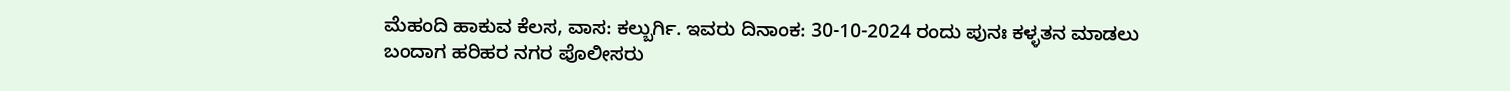ಮೆಹಂದಿ ಹಾಕುವ ಕೆಲಸ, ವಾಸ: ಕಲ್ಬುರ್ಗಿ. ಇವರು ದಿನಾಂಕ: 30-10-2024 ರಂದು ಪುನಃ ಕಳ್ಳತನ ಮಾಡಲು ಬಂದಾಗ ಹರಿಹರ ನಗರ ಪೊಲೀಸರು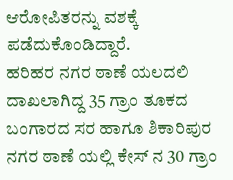ಆರೋಪಿತರನ್ನು ವಶಕ್ಕೆ ಪಡೆದುಕೊಂಡಿದ್ದಾರೆ.
ಹರಿಹರ ನಗರ ಠಾಣೆ ಯಲದಲಿ ದಾಖಲಾಗಿದ್ದ 35 ಗ್ರಾಂ ತೂಕದ ಬಂಗಾರದ ಸರ ಹಾಗೂ ಶಿಕಾರಿಪುರ ನಗರ ಠಾಣೆ ಯಲ್ಲಿ ಕೇಸ್ ನ 30 ಗ್ರಾಂ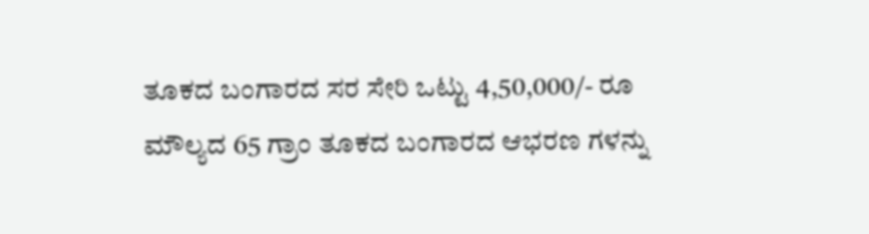ತೂಕದ ಬಂಗಾರದ ಸರ ಸೇರಿ ಒಟ್ಟು 4,50,000/- ರೂ ಮೌಲ್ಯದ 65 ಗ್ರಾಂ ತೂಕದ ಬಂಗಾರದ ಆಭರಣ ಗಳನ್ನು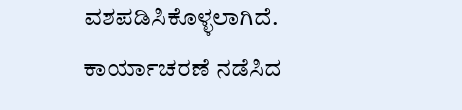ವಶಪಡಿಸಿಕೊಳ್ಳಲಾಗಿದೆ. ಕಾರ್ಯಾಚರಣೆ ನಡೆಸಿದ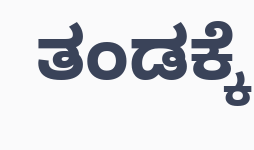ತಂಡಕ್ಕೆ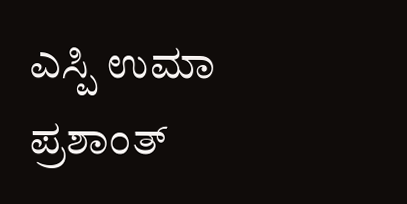ಎಸ್ಪಿ ಉಮಾ ಪ್ರಶಾಂತ್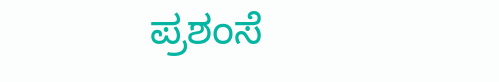ಪ್ರಶಂಸೆ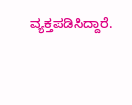ವ್ಯಕ್ತಪಡಿಸಿದ್ದಾರೆ.